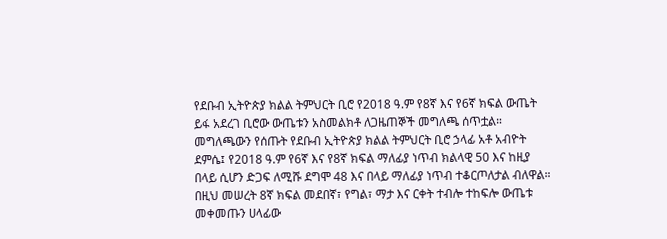የደቡብ ኢትዮጵያ ክልል ትምህርት ቢሮ የ2018 ዓ.ም የ8ኛ እና የ6ኛ ክፍል ውጤት ይፋ አደረገ ቢሮው ውጤቱን አስመልክቶ ለጋዜጠኞች መግለጫ ሰጥቷል። መግለጫውን የሰጡት የደቡብ ኢትዮጵያ ክልል ትምህርት ቢሮ ኃላፊ አቶ አብዮት ደምሴ፤ የ2018 ዓ.ም የ6ኛ እና የ8ኛ ክፍል ማለፊያ ነጥብ ክልላዊ 50 እና ከዚያ በላይ ሲሆን ድጋፍ ለሚሹ ደግሞ 48 እና በላይ ማለፊያ ነጥብ ተቆርጦለታል ብለዋል። በዚህ መሠረት 8ኛ ክፍል መደበኛ፣ የግል፣ ማታ እና ርቀት ተብሎ ተከፍሎ ውጤቱ መቀመጡን ሀላፊው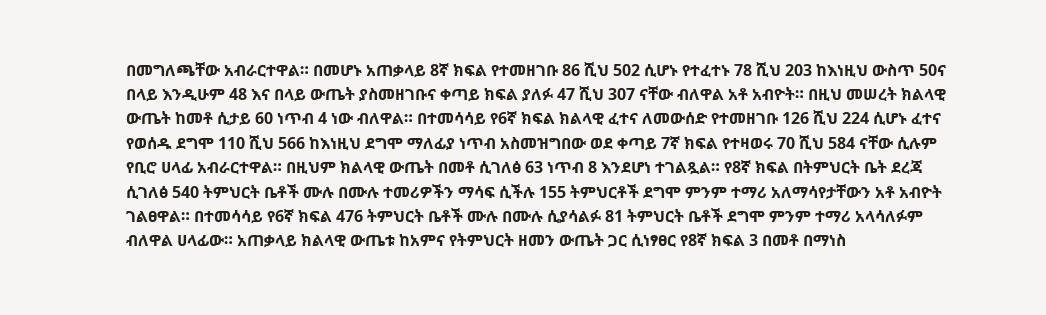በመግለጫቸው አብራርተዋል። በመሆኑ አጠቃላይ 8ኛ ክፍል የተመዘገቡ 86 ሺህ 502 ሲሆኑ የተፈተኑ 78 ሺህ 203 ከእነዚህ ውስጥ 50ና በላይ እንዲሁም 48 እና በላይ ውጤት ያስመዘገቡና ቀጣይ ክፍል ያለፉ 47 ሺህ 307 ናቸው ብለዋል አቶ አብዮት። በዚህ መሠረት ክልላዊ ውጤት ከመቶ ሲታይ 60 ነጥብ 4 ነው ብለዋል። በተመሳሳይ የ6ኛ ክፍል ክልላዊ ፈተና ለመውሰድ የተመዘገቡ 126 ሺህ 224 ሲሆኑ ፈተና የወሰዱ ደግሞ 110 ሺህ 566 ከእነዚህ ደግሞ ማለፊያ ነጥብ አስመዝግበው ወደ ቀጣይ 7ኛ ክፍል የተዛወሩ 70 ሺህ 584 ናቸው ሲሉም የቢሮ ሀላፊ አብራርተዋል። በዚህም ክልላዊ ውጤት በመቶ ሲገለፅ 63 ነጥብ 8 እንደሆነ ተገልጿል። የ8ኛ ክፍል በትምህርት ቤት ደረጃ ሲገለፅ 540 ትምህርት ቤቶች ሙሉ በሙሉ ተመሪዎችን ማሳፍ ሲችሉ 155 ትምህርቶች ደግሞ ምንም ተማሪ አለማሳየታቸውን አቶ አብዮት ገልፀዋል። በተመሳሳይ የ6ኛ ክፍል 476 ትምህርት ቤቶች ሙሉ በሙሉ ሲያሳልፉ 81 ትምህርት ቤቶች ደግሞ ምንም ተማሪ አላሳለፉም ብለዋል ሀላፊው። አጠቃላይ ክልላዊ ውጤቱ ከአምና የትምህርት ዘመን ውጤት ጋር ሲነፃፀር የ8ኛ ክፍል 3 በመቶ በማነስ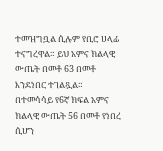ተመዝግቧል ሲሉም የቢሮ ሀላፊ ተናግረዋል። ይህ አምና ክልላዊ ውጤት በመቶ 63 በመቶ እንደነበር ተገልጿል። በተመሳሳይ የ6ኛ ክፍል አምና ክልላዊ ውጤት 56 በመቶ የነበረ ሲሆን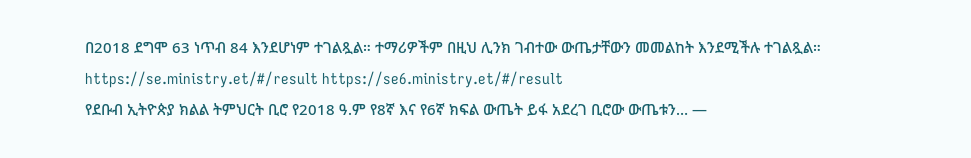በ2018 ደግሞ 63 ነጥብ 84 እንደሆነም ተገልጿል። ተማሪዎችም በዚህ ሊንክ ገብተው ውጤታቸውን መመልከት እንደሚችሉ ተገልጿል። https://se.ministry.et/#/result https://se6.ministry.et/#/result
የደቡብ ኢትዮጵያ ክልል ትምህርት ቢሮ የ2018 ዓ.ም የ8ኛ እና የ6ኛ ክፍል ውጤት ይፋ አደረገ ቢሮው ውጤቱን… —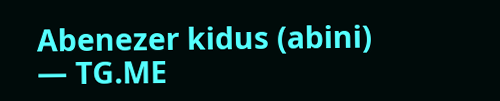Abenezer kidus (abini) — TG.ME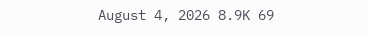August 4, 2026 8.9K 69